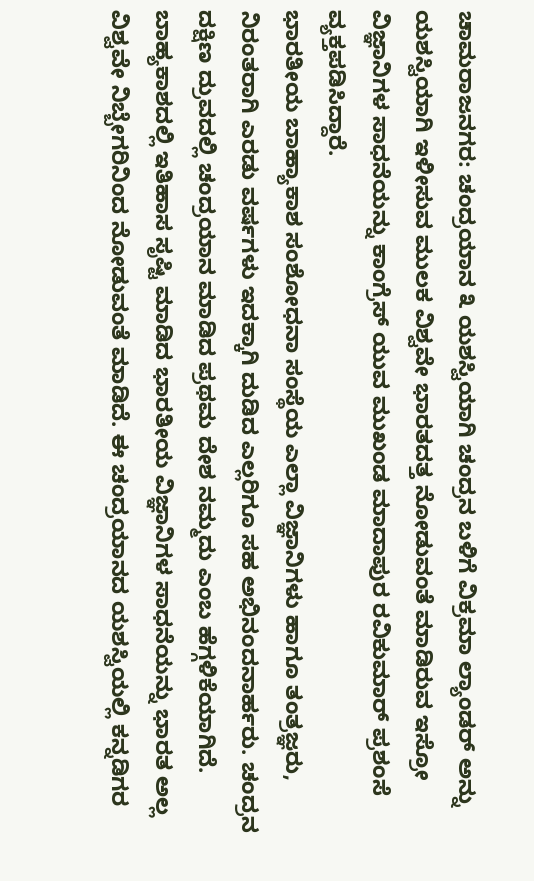ಚಾಮರಾಜನಗರ: ಚಂದ್ರಯಾನ ೩ ಯಶಸ್ವಿಯಾಗಿ ಚಂದ್ರನ ಬಳಿಗೆ ವಿಕ್ರಮಾ ಲ್ಯಾಂಡರ್ ಅನ್ನು ಯಶಸ್ವಿಯಾಗಿ ಇಳೀಸುವ ಮುಲಕ ವಿಶ್ವವೇ ಭಾರತದತ್ತ ನೋಡುವಂತೆ ಮಾಡಿರುವ ಇಸ್ರೋ ವಿಜ್ಞಾನಿಗಳ ಸಾಧನೆಯನ್ನು ಕಾಂಗ್ರೆಸ್ ಯುವ ಮುಖಂಡ ಮಾದಾಪುರ ರವಿಕುಮಾರ್ ಪ್ರಶಂಸೆ ವ್ಯಕ್ತಪಡಿಸಿದ್ದಾರೆ.
ಭಾರತೀಯ ಬಾಹ್ಯಾಕಾಶ ಸಂಶೋಧನಾ ಸಂಸ್ಥೆಯ ಎಲ್ಲಾ ವಿಜ್ಞಾನಿಗಳು ಹಾಗೂ ತಂತ್ರಜ್ಞರು, ನಿರಂತರಾಗಿ ಎರಡು ವರ್ಷಗಳು ಇದಕ್ಕಾಗಿ ದುಡಿದ ಎಲ್ಲರಿಗೂ ಸಹ ಅಭಿನಂದನಾರ್ಹರು. ಚಂದ್ರನ ದಕ್ಷಿಣ ದ್ರುವದಲ್ಲಿ ಚಂದ್ರಯಾನ ಮಾಡಿದ ಪ್ರಥಮ ದೇಶ ನಮ್ಮದು ಎಂಬ ಹೆಗ್ಗಳಿಕೆಯಾಗಿದೆ.
ಬಾಹ್ಯಕಾಶದಲ್ಲಿ ಇತಿಹಾಸ ಸೃಷ್ಟಿ ಮಾಡಿದ ಭಾರತೀಯ ವಿಜ್ಞಾನಿಗಳ ಸಾಧನೆಯನ್ನು ಭಾರತ ಅಲ್ಲ ವಿಶ್ವವೇ ನಿಬ್ಬೇಗರಿನಿಂದ ನೋಡುವಂತೆ ಮಾಡಿದೆ. ಈ ಚಂದ್ರಯಾನದ ಯಶಸ್ವಿಯಲ್ಲಿ ಕನ್ನಡಿಗರ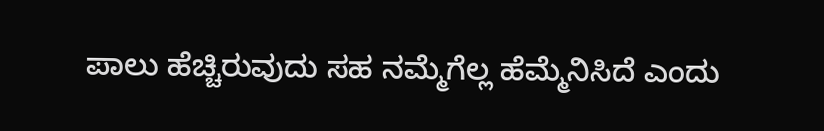ಪಾಲು ಹೆಚ್ಚಿರುವುದು ಸಹ ನಮ್ಮೆಗೆಲ್ಲ ಹೆಮ್ಮೆನಿಸಿದೆ ಎಂದು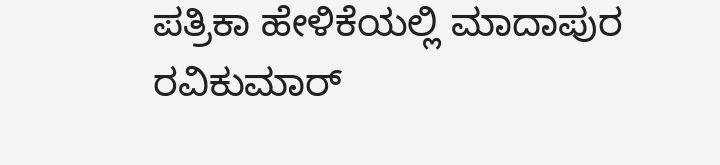ಪತ್ರಿಕಾ ಹೇಳಿಕೆಯಲ್ಲಿ ಮಾದಾಪುರ ರವಿಕುಮಾರ್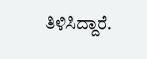ತಿಳಿಸಿದ್ದಾರೆ.